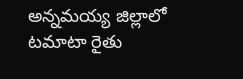అన్నమయ్య జిల్లాలో టమాటా రైతు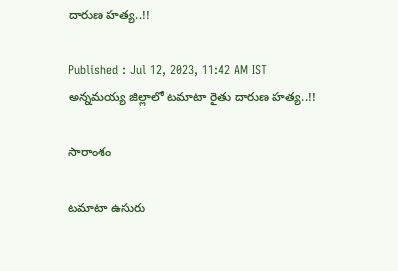దారుణ హత్య..!!

Published : Jul 12, 2023, 11:42 AM IST
అన్నమయ్య జిల్లాలో టమాటా రైతు దారుణ హత్య..!!

సారాంశం

టమాటా ఉసురు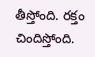తీస్తోంది. రక్తం చిందిస్తోంది.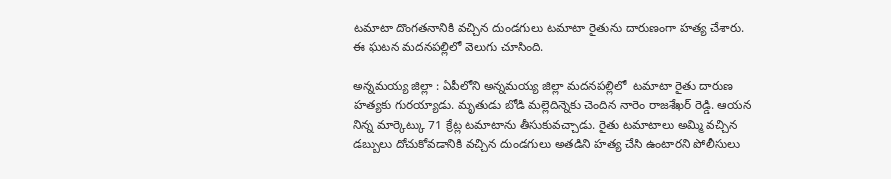టమాటా దొంగతనానికి వచ్చిన దుండగులు టమాటా రైతును దారుణంగా హత్య చేశారు. ఈ ఘటన మదనపల్లిలో వెలుగు చూసింది.

అన్నమయ్య జిల్లా : ఏపీలోని అన్నమయ్య జిల్లా మదనపల్లిలో  టమాటా రైతు దారుణ హత్యకు గురయ్యాడు. మృతుడు బోడి మల్లెదిన్నెకు చెందిన నారెం రాజశేఖర్ రెడ్డి. ఆయన నిన్న మార్కెట్కు 71 క్రేట్ల టమాటాను తీసుకువచ్చాడు. రైతు టమాటాలు అమ్మి వచ్చిన డబ్బులు దోచుకోవడానికి వచ్చిన దుండగులు అతడిని హత్య చేసి ఉంటారని పోలీసులు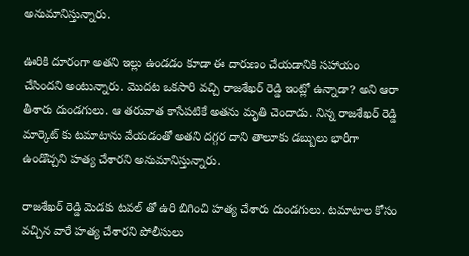అనుమానిస్తున్నారు.

ఊరికి దూరంగా అతని ఇల్లు ఉండడం కూడా ఈ దారుణం చేయడానికి సహాయం చేసిందని అంటున్నారు. మొదట ఒకసారి వచ్చి రాజశేఖర్ రెడ్డి ఇంట్లో ఉన్నాడా? అని ఆరా తీశారు దుండగులు. ఆ తరువాత కాసేపటికే అతను మృతి చెందాడు. నిన్న రాజశేఖర్ రెడ్డి మార్కెట్ కు టమాటాను వేయడంతో అతని దగ్గర దాని తాలూకు డబ్బులు భారీగా ఉండొచ్చని హత్య చేశారని అనుమానిస్తున్నారు.

రాజశేఖర్ రెడ్డి మెడకు టవల్ తో ఉరి బిగించి హత్య చేశారు దుండగులు. టమాటాల కోసం వచ్చిన వారే హత్య చేశారని పోలీసులు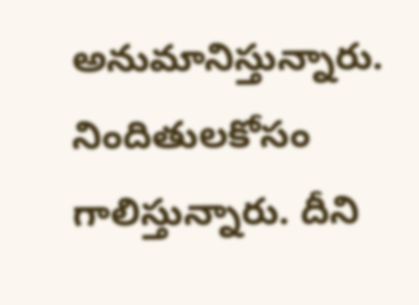అనుమానిస్తున్నారు. నిందితులకోసం గాలిస్తున్నారు. దీని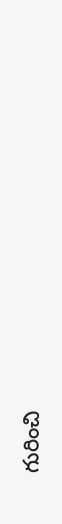గురించి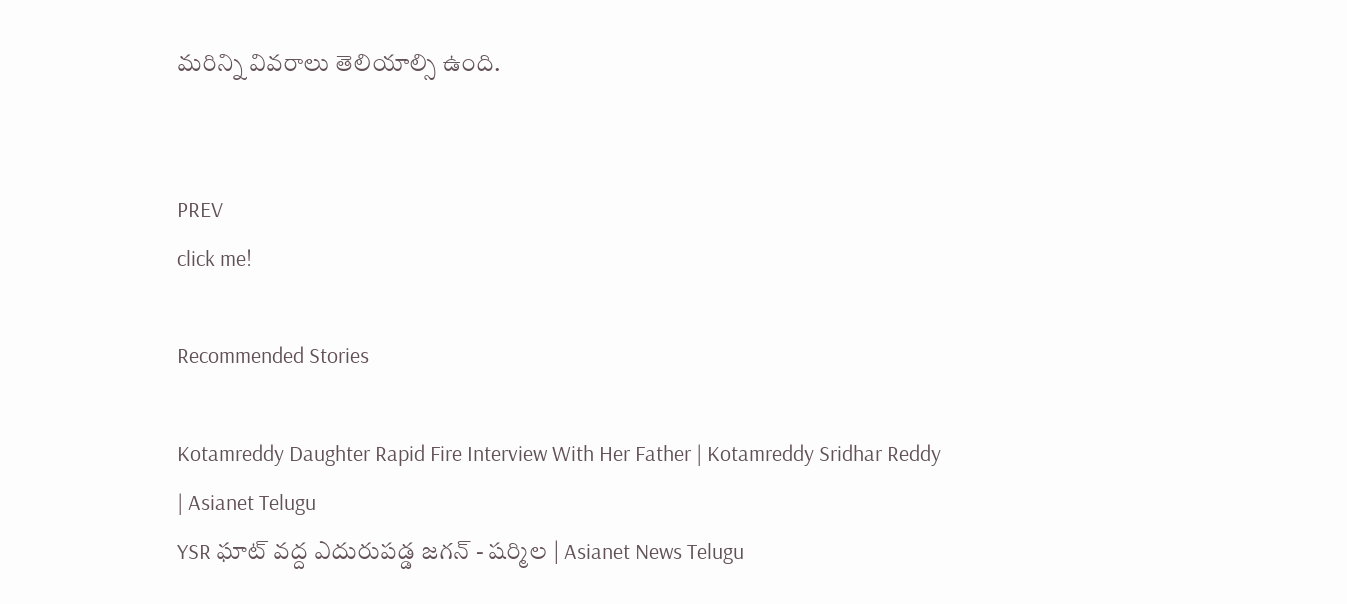మరిన్ని వివరాలు తెలియాల్సి ఉంది.


PREV
click me!

Recommended Stories

Kotamreddy Daughter Rapid Fire Interview With Her Father | Kotamreddy Sridhar Reddy | Asianet Telugu
YSR ఘాట్ వద్ద ఎదురుపడ్డ జగన్ - షర్మిల | Asianet News Telugu